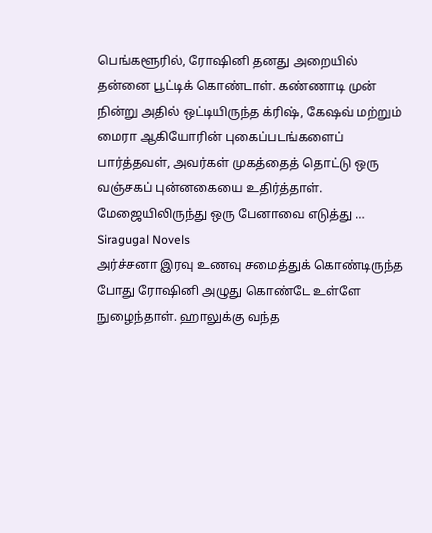பெங்களூரில், ரோஷினி தனது அறையில் தன்னை பூட்டிக் கொண்டாள். கண்ணாடி முன் நின்று அதில் ஒட்டியிருந்த க்ரிஷ், கேஷவ் மற்றும் மைரா ஆகியோரின் புகைப்படங்களைப் பார்த்தவள், அவர்கள் முகத்தைத் தொட்டு ஒரு வஞ்சகப் புன்னகையை உதிர்த்தாள். மேஜையிலிருந்து ஒரு பேனாவை எடுத்து …
Siragugal Novels
அர்ச்சனா இரவு உணவு சமைத்துக் கொண்டிருந்த போது ரோஷினி அழுது கொண்டே உள்ளே நுழைந்தாள். ஹாலுக்கு வந்த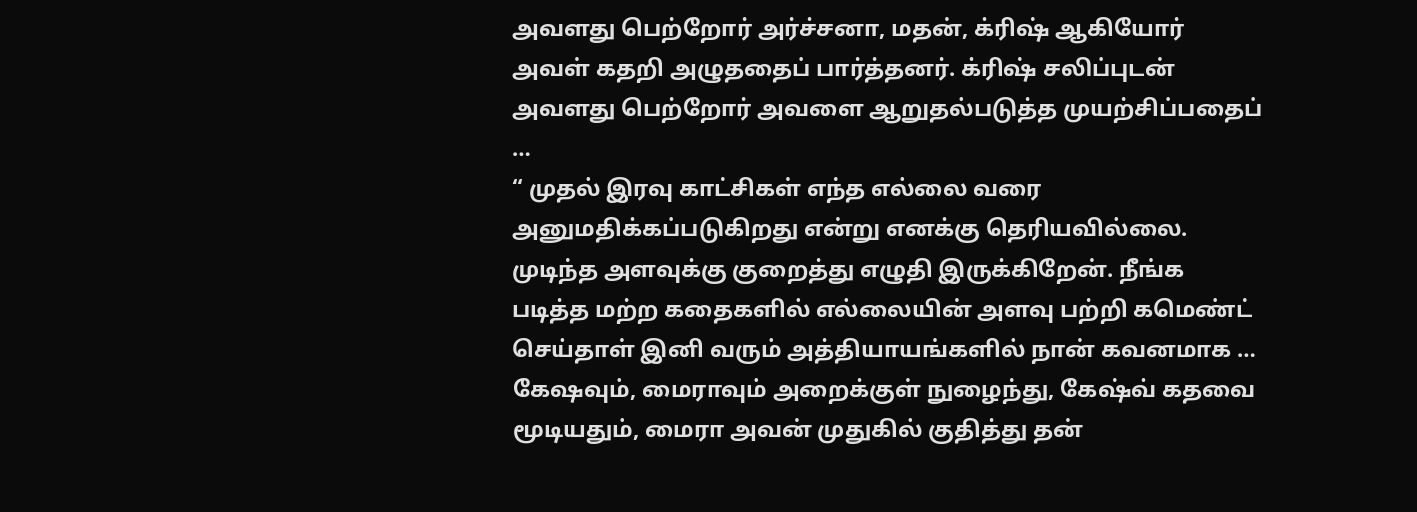அவளது பெற்றோர் அர்ச்சனா, மதன், க்ரிஷ் ஆகியோர் அவள் கதறி அழுததைப் பார்த்தனர். க்ரிஷ் சலிப்புடன் அவளது பெற்றோர் அவளை ஆறுதல்படுத்த முயற்சிப்பதைப் …
“ முதல் இரவு காட்சிகள் எந்த எல்லை வரை அனுமதிக்கப்படுகிறது என்று எனக்கு தெரியவில்லை. முடிந்த அளவுக்கு குறைத்து எழுதி இருக்கிறேன். நீங்க படித்த மற்ற கதைகளில் எல்லையின் அளவு பற்றி கமெண்ட் செய்தாள் இனி வரும் அத்தியாயங்களில் நான் கவனமாக …
கேஷவும், மைராவும் அறைக்குள் நுழைந்து, கேஷ்வ் கதவை மூடியதும், மைரா அவன் முதுகில் குதித்து தன்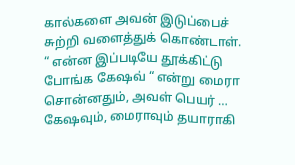கால்களை அவன் இடுப்பைச் சுற்றி வளைத்துக் கொண்டாள். “ என்ன இப்படியே தூக்கிட்டு போங்க கேஷவ் “ என்று மைரா சொன்னதும், அவள் பெயர் …
கேஷவும், மைராவும் தயாராகி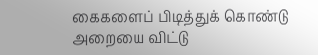கைகளைப் பிடித்துக் கொண்டு அறையை விட்டு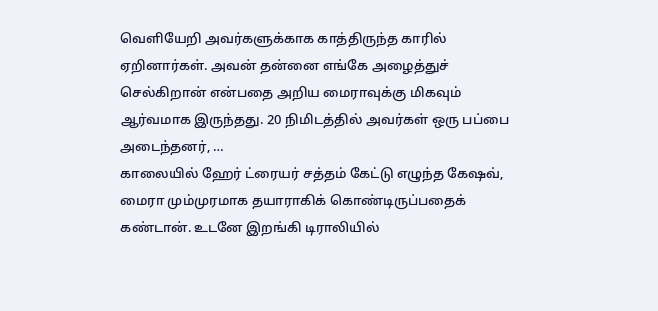வெளியேறி அவர்களுக்காக காத்திருந்த காரில் ஏறினார்கள். அவன் தன்னை எங்கே அழைத்துச் செல்கிறான் என்பதை அறிய மைராவுக்கு மிகவும் ஆர்வமாக இருந்தது. 20 நிமிடத்தில் அவர்கள் ஒரு பப்பை அடைந்தனர், …
காலையில் ஹேர் ட்ரையர் சத்தம் கேட்டு எழுந்த கேஷவ், மைரா மும்முரமாக தயாராகிக் கொண்டிருப்பதைக் கண்டான். உடனே இறங்கி டிராலியில்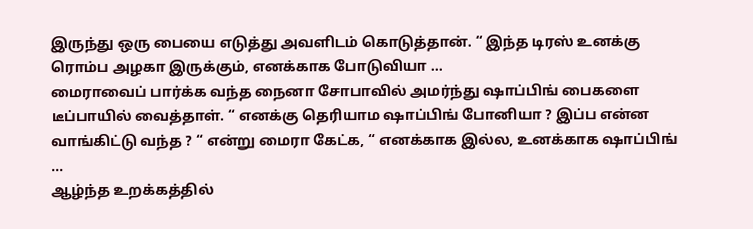இருந்து ஒரு பையை எடுத்து அவளிடம் கொடுத்தான். “ இந்த டிரஸ் உனக்கு ரொம்ப அழகா இருக்கும், எனக்காக போடுவியா …
மைராவைப் பார்க்க வந்த நைனா சோபாவில் அமர்ந்து ஷாப்பிங் பைகளை டீப்பாயில் வைத்தாள். “ எனக்கு தெரியாம ஷாப்பிங் போனியா ? இப்ப என்ன வாங்கிட்டு வந்த ? “ என்று மைரா கேட்க, “ எனக்காக இல்ல, உனக்காக ஷாப்பிங் …
ஆழ்ந்த உறக்கத்தில்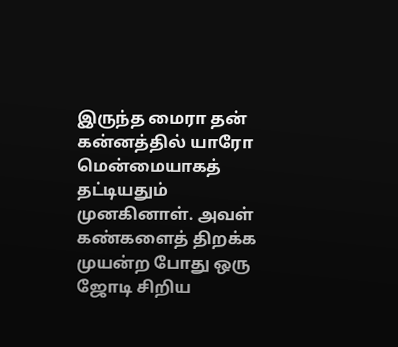இருந்த மைரா தன் கன்னத்தில் யாரோ மென்மையாகத் தட்டியதும் முனகினாள். அவள் கண்களைத் திறக்க முயன்ற போது ஒரு ஜோடி சிறிய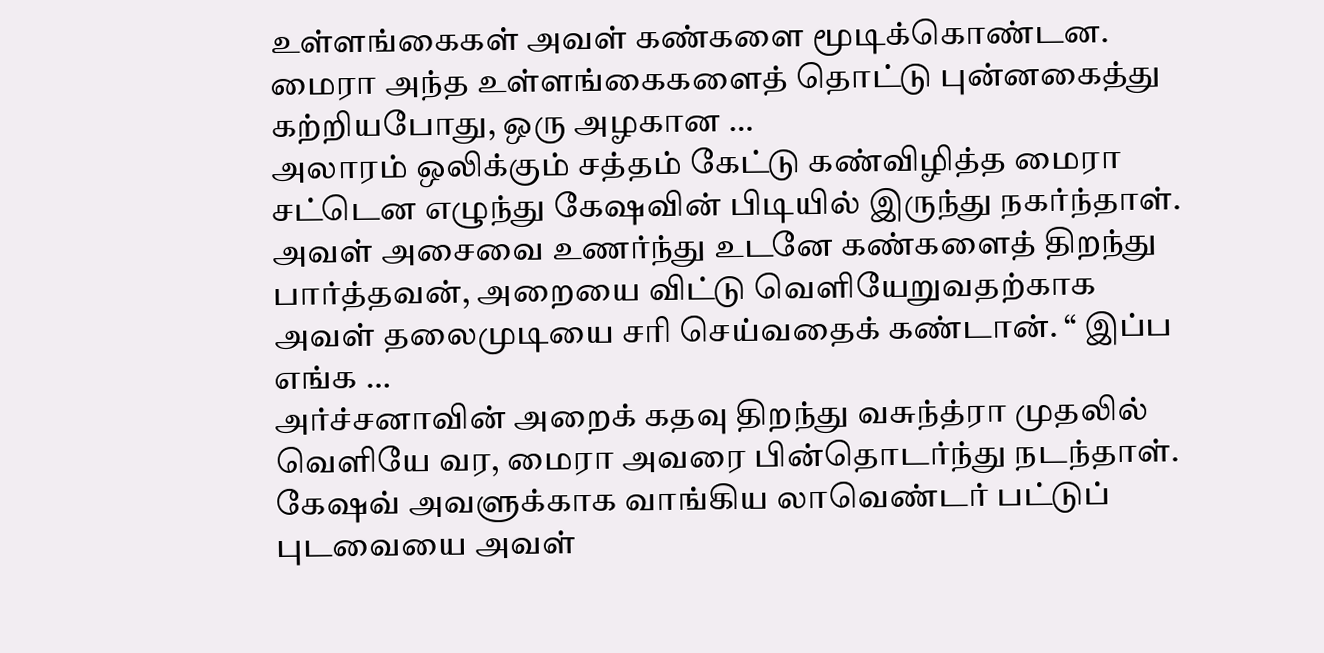உள்ளங்கைகள் அவள் கண்களை மூடிக்கொண்டன. மைரா அந்த உள்ளங்கைகளைத் தொட்டு புன்னகைத்து கற்றியபோது, ஒரு அழகான …
அலாரம் ஒலிக்கும் சத்தம் கேட்டு கண்விழித்த மைரா சட்டென எழுந்து கேஷவின் பிடியில் இருந்து நகர்ந்தாள். அவள் அசைவை உணர்ந்து உடனே கண்களைத் திறந்து பார்த்தவன், அறையை விட்டு வெளியேறுவதற்காக அவள் தலைமுடியை சரி செய்வதைக் கண்டான். “ இப்ப எங்க …
அர்ச்சனாவின் அறைக் கதவு திறந்து வசுந்த்ரா முதலில் வெளியே வர, மைரா அவரை பின்தொடர்ந்து நடந்தாள். கேஷவ் அவளுக்காக வாங்கிய லாவெண்டர் பட்டுப் புடவையை அவள்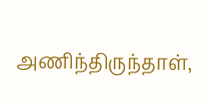அணிந்திருந்தாள்,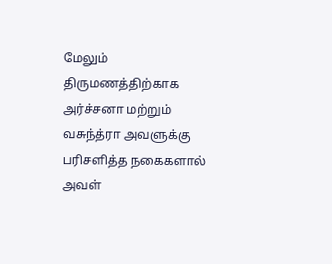மேலும் திருமணத்திற்காக அர்ச்சனா மற்றும் வசுந்த்ரா அவளுக்கு பரிசளித்த நகைகளால் அவள்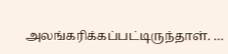அலங்கரிக்கப்பட்டிருந்தாள். …